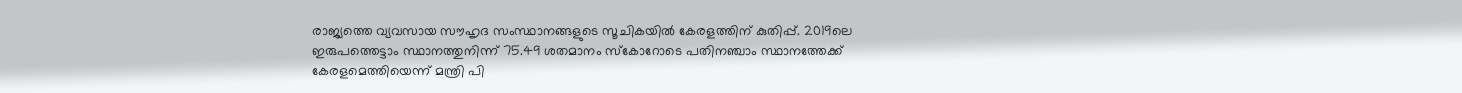രാജ്യത്തെ വ്യവസായ സൗഹൃദ സംസ്ഥാനങ്ങളുടെ സൂചികയില്‍ കേരളത്തിന് കുതിപ്പ്. 2019ലെ ഇരുപത്തെട്ടാം സ്ഥാനത്തുനിന്ന് 75.49 ശതമാനം സ്‌കോറോടെ പതിനഞ്ചാം സ്ഥാനത്തേക്ക് കേരളമെത്തിയെന്ന് മന്ത്രി പി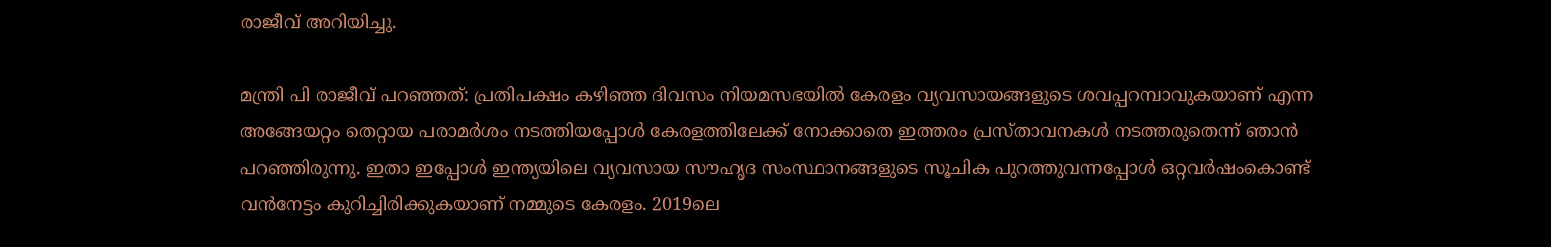രാജീവ് അറിയിച്ചു.

മന്ത്രി പി രാജീവ് പറഞ്ഞത്: പ്രതിപക്ഷം കഴിഞ്ഞ ദിവസം നിയമസഭയില്‍ കേരളം വ്യവസായങ്ങളുടെ ശവപ്പറമ്പാവുകയാണ് എന്ന അങ്ങേയറ്റം തെറ്റായ പരാമര്‍ശം നടത്തിയപ്പോള്‍ കേരളത്തിലേക്ക് നോക്കാതെ ഇത്തരം പ്രസ്താവനകള്‍ നടത്തരുതെന്ന് ഞാന്‍ പറഞ്ഞിരുന്നു. ഇതാ ഇപ്പോള്‍ ഇന്ത്യയിലെ വ്യവസായ സൗഹൃദ സംസ്ഥാനങ്ങളുടെ സൂചിക പുറത്തുവന്നപ്പോള്‍ ഒറ്റവര്‍ഷംകൊണ്ട് വന്‍നേട്ടം കുറിച്ചിരിക്കുകയാണ് നമ്മുടെ കേരളം. 2019ലെ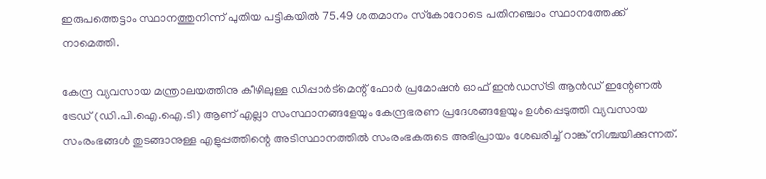ഇരുപത്തെട്ടാം സ്ഥാനത്തുനിന്ന് പുതിയ പട്ടികയില്‍ 75.49 ശതമാനം സ്‌കോറോടെ പതിനഞ്ചാം സ്ഥാനത്തേക്ക് നാമെത്തി.

കേന്ദ്ര വ്യവസായ മന്ത്രാലയത്തിനു കീഴിലുള്ള ഡിപ്പാര്‍ട്മെന്റ് ഫോര്‍ പ്രമോഷന്‍ ഓഫ് ഇന്‍ഡസ്ട്രി ആന്‍ഡ് ഇന്റേണല്‍ ട്രേഡ് (ഡി.പി.ഐ.ഐ.ടി) ആണ് എല്ലാ സംസ്ഥാനങ്ങളേയും കേന്ദ്രഭരണ പ്രദേശങ്ങളേയും ഉള്‍പ്പെടുത്തി വ്യവസായ സംരംഭങ്ങള്‍ തുടങ്ങാനുള്ള എളുപ്പത്തിന്റെ അടിസ്ഥാനത്തില്‍ സംരംഭകരുടെ അഭിപ്രായം ശേഖരിച്ച് റാങ്ക് നിശ്ചയിക്കുന്നത്.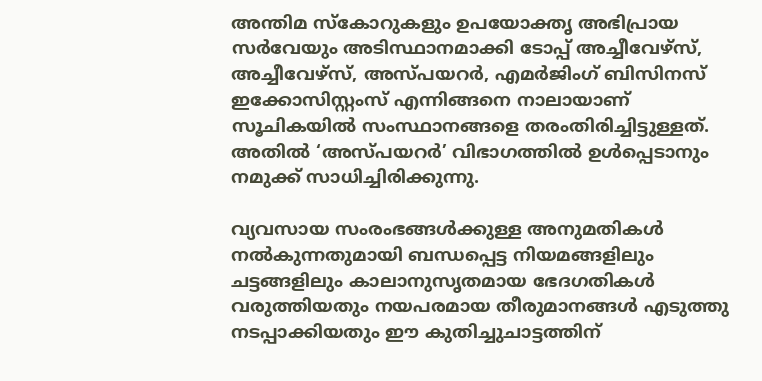അന്തിമ സ്‌കോറുകളും ഉപയോക്തൃ അഭിപ്രായ സര്‍വേയും അടിസ്ഥാനമാക്കി ടോപ്പ് അച്ചീവേഴ്‌സ്, അച്ചീവേഴ്‌സ്, അസ്പയറര്‍, എമര്‍ജിംഗ് ബിസിനസ് ഇക്കോസിസ്റ്റംസ് എന്നിങ്ങനെ നാലായാണ് സൂചികയില്‍ സംസ്ഥാനങ്ങളെ തരംതിരിച്ചിട്ടുള്ളത്. അതില്‍ ‘അസ്പയറര്‍’ വിഭാഗത്തില്‍ ഉള്‍പ്പെടാനും നമുക്ക് സാധിച്ചിരിക്കുന്നു.

വ്യവസായ സംരംഭങ്ങള്‍ക്കുള്ള അനുമതികള്‍ നല്‍കുന്നതുമായി ബന്ധപ്പെട്ട നിയമങ്ങളിലും ചട്ടങ്ങളിലും കാലാനുസൃതമായ ഭേദഗതികള്‍ വരുത്തിയതും നയപരമായ തീരുമാനങ്ങള്‍ എടുത്തു നടപ്പാക്കിയതും ഈ കുതിച്ചുചാട്ടത്തിന്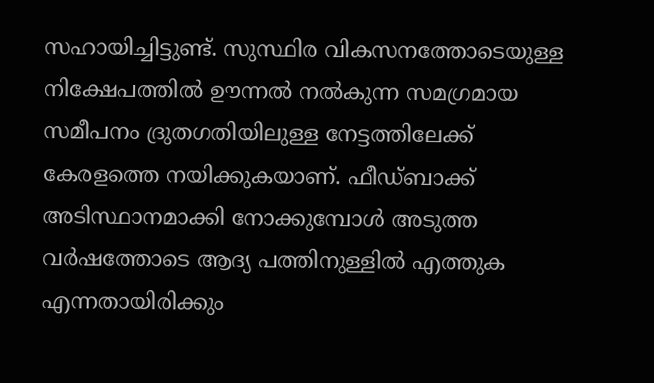സഹായിച്ചിട്ടുണ്ട്. സുസ്ഥിര വികസനത്തോടെയുള്ള നിക്ഷേപത്തില്‍ ഊന്നല്‍ നല്‍കുന്ന സമഗ്രമായ സമീപനം ദ്രുതഗതിയിലുള്ള നേട്ടത്തിലേക്ക് കേരളത്തെ നയിക്കുകയാണ്. ഫീഡ്ബാക്ക് അടിസ്ഥാനമാക്കി നോക്കുമ്പോള്‍ അടുത്ത വര്‍ഷത്തോടെ ആദ്യ പത്തിനുള്ളില്‍ എത്തുക എന്നതായിരിക്കും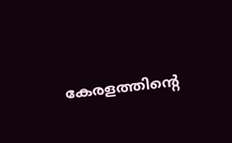കേരളത്തിന്റെ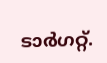ടാര്‍ഗറ്റ്.